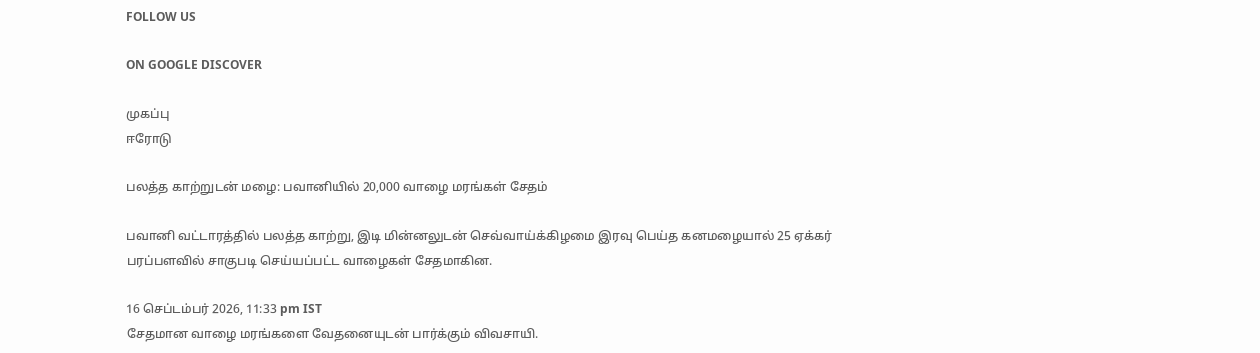FOLLOW US

ON GOOGLE DISCOVER

முகப்பு
ஈரோடு

பலத்த காற்றுடன் மழை: பவானியில் 20,000 வாழை மரங்கள் சேதம்

பவானி வட்டாரத்தில் பலத்த காற்று, இடி மின்னலுடன் செவ்வாய்க்கிழமை இரவு பெய்த கனமழையால் 25 ஏக்கர் பரப்பளவில் சாகுபடி செய்யப்பட்ட வாழைகள் சேதமாகின.

16 செப்டம்பர் 2026, 11:33 pm IST
சேதமான வாழை மரங்களை வேதனையுடன் பார்க்கும் விவசாயி.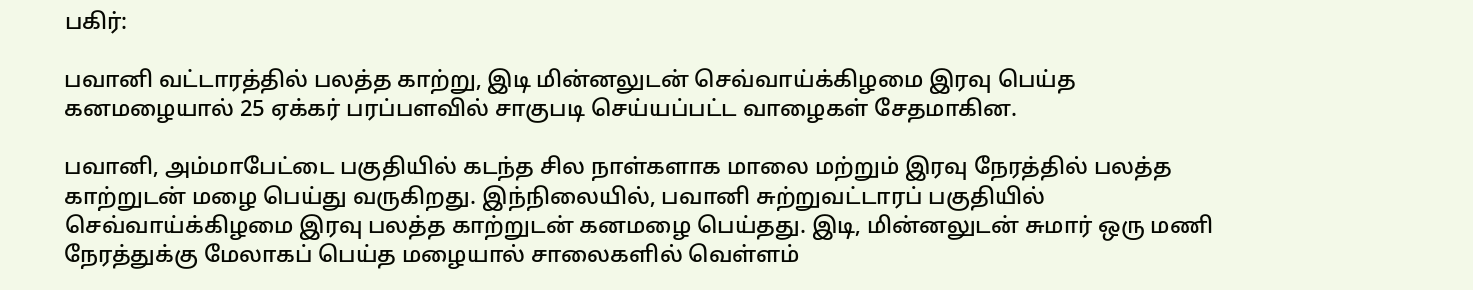பகிர்:

பவானி வட்டாரத்தில் பலத்த காற்று, இடி மின்னலுடன் செவ்வாய்க்கிழமை இரவு பெய்த கனமழையால் 25 ஏக்கர் பரப்பளவில் சாகுபடி செய்யப்பட்ட வாழைகள் சேதமாகின.

பவானி, அம்மாபேட்டை பகுதியில் கடந்த சில நாள்களாக மாலை மற்றும் இரவு நேரத்தில் பலத்த காற்றுடன் மழை பெய்து வருகிறது. இந்நிலையில், பவானி சுற்றுவட்டாரப் பகுதியில் செவ்வாய்க்கிழமை இரவு பலத்த காற்றுடன் கனமழை பெய்தது. இடி, மின்னலுடன் சுமார் ஒரு மணி நேரத்துக்கு மேலாகப் பெய்த மழையால் சாலைகளில் வெள்ளம்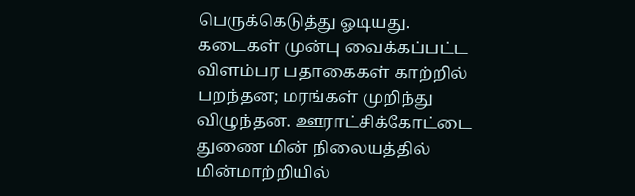பெருக்கெடுத்து ஓடியது. கடைகள் முன்பு வைக்கப்பட்ட விளம்பர பதாகைகள் காற்றில் பறந்தன; மரங்கள் முறிந்து விழுந்தன. ஊராட்சிக்கோட்டை துணை மின் நிலையத்தில் மின்மாற்றியில்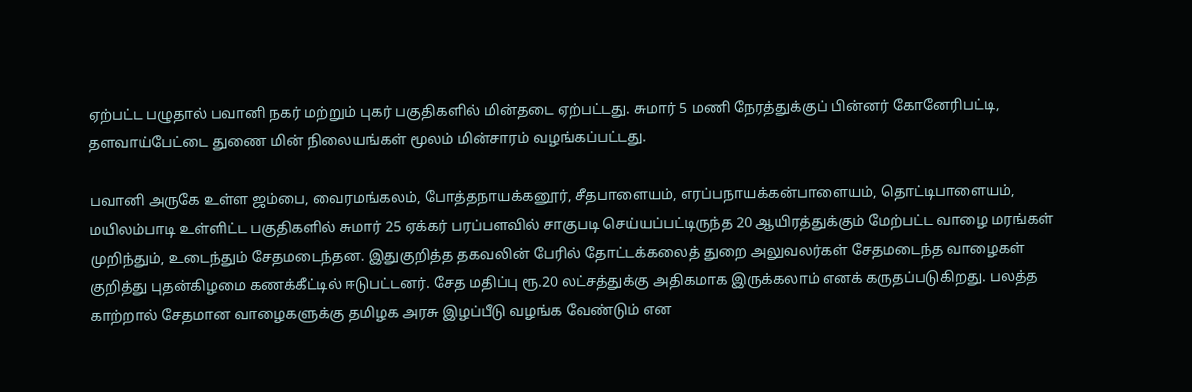ஏற்பட்ட பழுதால் பவானி நகர் மற்றும் புகர் பகுதிகளில் மின்தடை ஏற்பட்டது. சுமார் 5 மணி நேரத்துக்குப் பின்னர் கோனேரிபட்டி, தளவாய்பேட்டை துணை மின் நிலையங்கள் மூலம் மின்சாரம் வழங்கப்பட்டது.

பவானி அருகே உள்ள ஜம்பை, வைரமங்கலம், போத்தநாயக்கனூர், சீதபாளையம், எரப்பநாயக்கன்பாளையம், தொட்டிபாளையம், மயிலம்பாடி உள்ளிட்ட பகுதிகளில் சுமார் 25 ஏக்கர் பரப்பளவில் சாகுபடி செய்யப்பட்டிருந்த 20 ஆயிரத்துக்கும் மேற்பட்ட வாழை மரங்கள் முறிந்தும், உடைந்தும் சேதமடைந்தன. இதுகுறித்த தகவலின் பேரில் தோட்டக்கலைத் துறை அலுவலர்கள் சேதமடைந்த வாழைகள் குறித்து புதன்கிழமை கணக்கீட்டில் ஈடுபட்டனர். சேத மதிப்பு ரூ.20 லட்சத்துக்கு அதிகமாக இருக்கலாம் எனக் கருதப்படுகிறது. பலத்த காற்றால் சேதமான வாழைகளுக்கு தமிழக அரசு இழப்பீடு வழங்க வேண்டும் என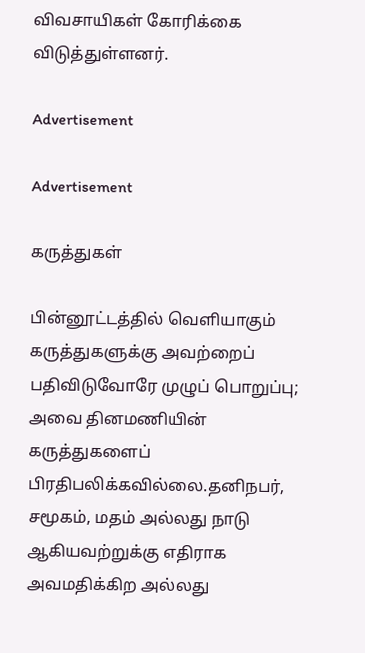விவசாயிகள் கோரிக்கை விடுத்துள்ளனர்.

Advertisement

Advertisement

கருத்துகள்

பின்னூட்டத்தில் வெளியாகும் கருத்துகளுக்கு அவற்றைப் பதிவிடுவோரே முழுப் பொறுப்பு; அவை தினமணியின் கருத்துகளைப் பிரதிபலிக்கவில்லை.தனிநபர், சமூகம், மதம் அல்லது நாடு ஆகியவற்றுக்கு எதிராக அவமதிக்கிற அல்லது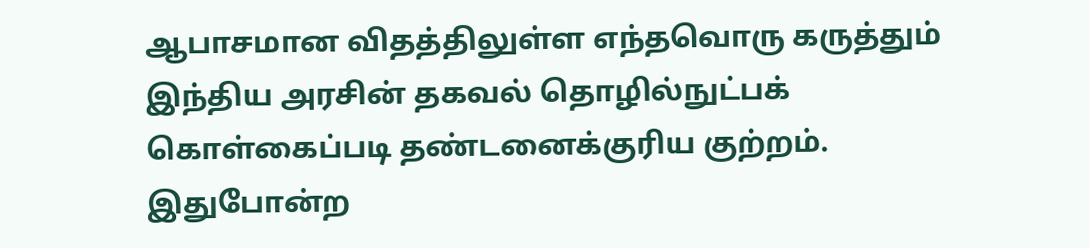ஆபாசமான விதத்திலுள்ள எந்தவொரு கருத்தும் இந்திய அரசின் தகவல் தொழில்நுட்பக் கொள்கைப்படி தண்டனைக்குரிய குற்றம். இதுபோன்ற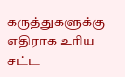கருத்துகளுக்கு எதிராக உரிய சட்ட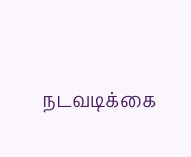நடவடிக்கை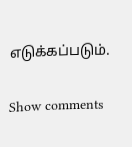எடுக்கப்படும்.

Show comments